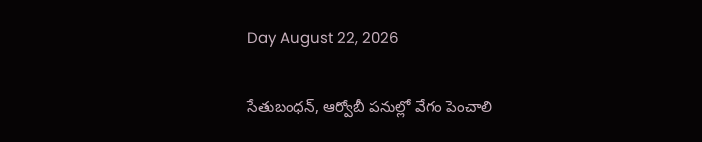Day August 22, 2026

సేతుబంధన్, ఆర్వోబీ పనుల్లో వేగం పెంచాలి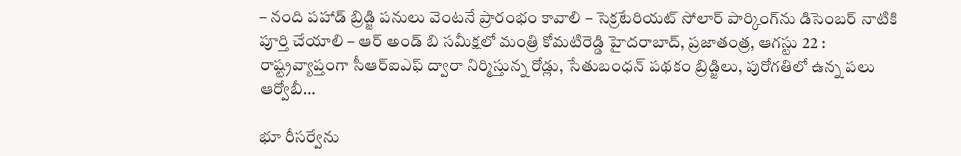– నంది పహాడ్ బ్రిడ్జి పనులు వెంటనే ప్రారంభం కావాలి – సెక్రటేరియట్ సోలార్ పార్కింగ్‌ను డిసెంబర్ నాటికి పూర్తి చేయాలి – ఆర్ అండ్ బి సమీక్షలో మంత్రి కోమటిరెడ్డి హైదరాబాద్, ప్రజాతంత్ర, ఆగస్టు 22 : రాష్ట్రవ్యాప్తంగా సీఆర్‌ఐఎఫ్ ద్వారా నిర్మిస్తున్న రోడ్లు, సేతుబంధన్ పథకం బ్రిడ్జిలు, పురోగతిలో ఉన్న పలు ఆర్వోబీ…

భూ రీస‌ర్వేను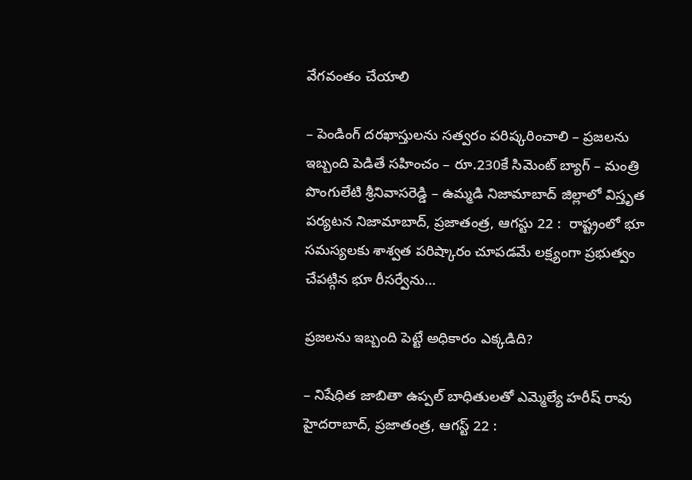వేగ‌వంతం చేయాలి

– పెండింగ్ ద‌ర‌ఖాస్తులను స‌త్వ‌రం ప‌రిష్క‌రించాలి – ప్ర‌జ‌ల‌ను ఇబ్బంది పెడితే స‌హించం – రూ.230కే సిమెంట్ బ్యాగ్‌ – మంత్రి పొంగులేటి శ్రీ‌నివాస‌రెడ్డి – ఉమ్మ‌డి నిజామాబాద్ జిల్లాలో విస్తృత ప‌ర్య‌ట‌న‌ నిజామాబాద్, ప్ర‌జాతంత్ర‌, ఆగ‌స్టు 22 :  రాష్ట్రంలో భూ స‌మ‌స్య‌ల‌కు శాశ్వ‌త ప‌రిష్కారం చూప‌డ‌మే ల‌క్ష్యంగా ప్ర‌భుత్వం చేప‌ట్గిన భూ రీస‌ర్వేను…

ప్రజలను ఇబ్బంది పెట్టే అధికారం ఎక్కడిది?

– నిషేధిత జాబితా ఉప్పల్‌ ‌బాధితులతో ఎమ్మెల్యే హరీష్‌ ‌రావు హైదరాబాద్‌, ప్రజాతంత్ర, ఆగస్ట్ 22 :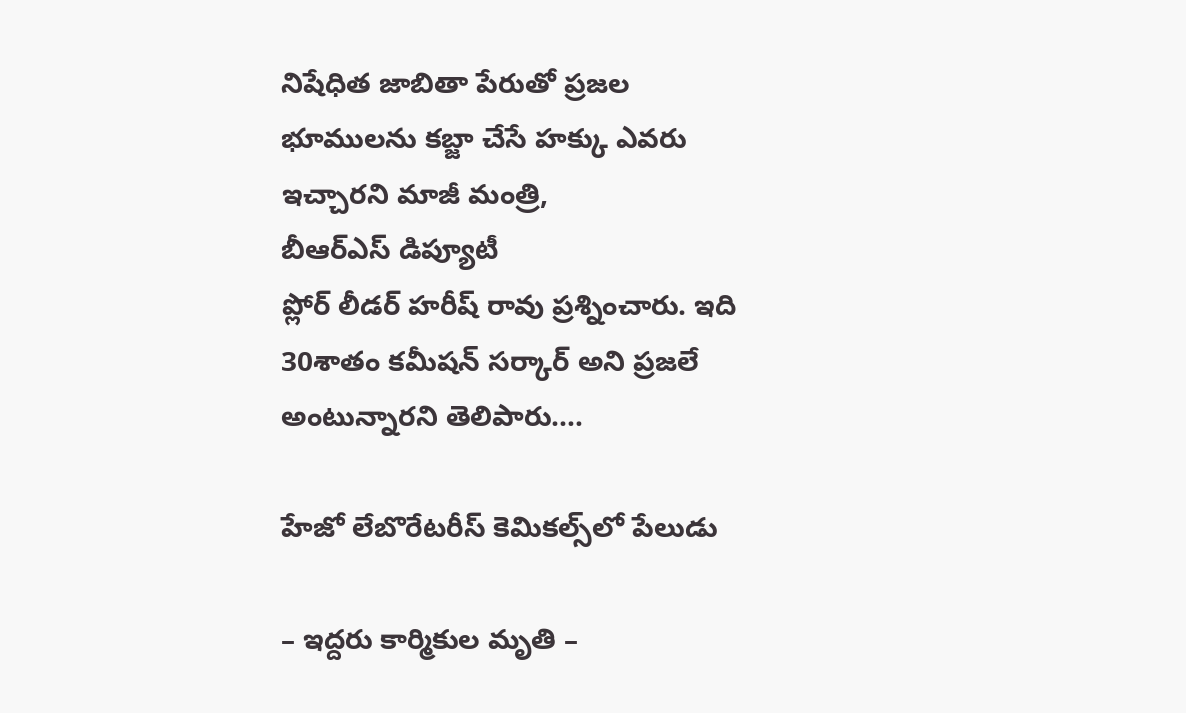నిషేధిత జాబితా పేరుతో ప్రజల భూములను కబ్జా చేసే హక్కు ఎవరు ఇచ్చారని మాజీ మంత్రి, బీఆర్‌ఎస్‌ ‌డిప్యూటీ ప్లోర్‌ ‌లీడర్‌ ‌హరీష్‌ ‌రావు ప్రశ్నించారు. ఇది 30శాతం కమీషన్‌ ‌సర్కార్‌ అని ప్రజలే అంటున్నారని తెలిపారు.…

హేజో లేబొరేటరీస్‌ ‌కెమికల్స్‌లో పేలుడు

– ఇద్దరు కార్మికుల మృతి –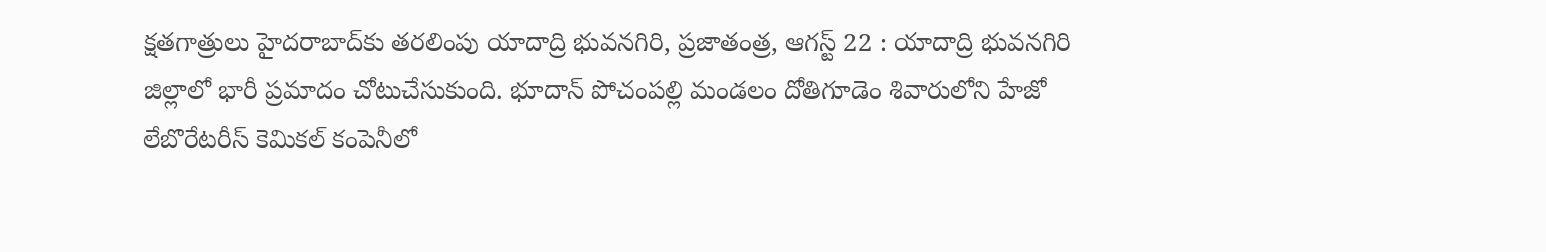క్షతగాత్రులు హైదరాబాద్‌కు తరలింపు యాదాద్రి భువనగిరి, ప్రజాతంత్ర, ఆగస్ట్ 22 : యాదాద్రి భువనగిరి జిల్లాలో భారీ ప్రమాదం చోటుచేసుకుంది. భూదాన్‌ ‌పోచంపల్లి మండలం దోతిగూడెం శివారులోని హేజో లేబొరేటరీస్‌ ‌కెమికల్‌ ‌కంపెనీలో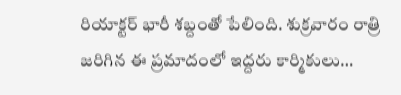రియాక్టర్‌ ‌భారీ శబ్దంతో పేలింది. శుక్రవారం రాత్రి జరిగిన ఈ ప్రమాదంలో ఇద్దరు కార్మికులు…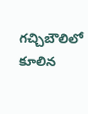గచ్చిబౌలిలో కూలిన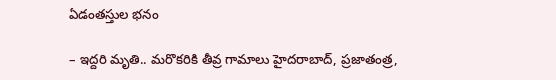ఏడంతస్తుల భనం

– ఇద్దరి మృతి.. మరొకరికి తీవ్ర గామాలు హైదరాబాద్‌, ప్రజాతంత్ర,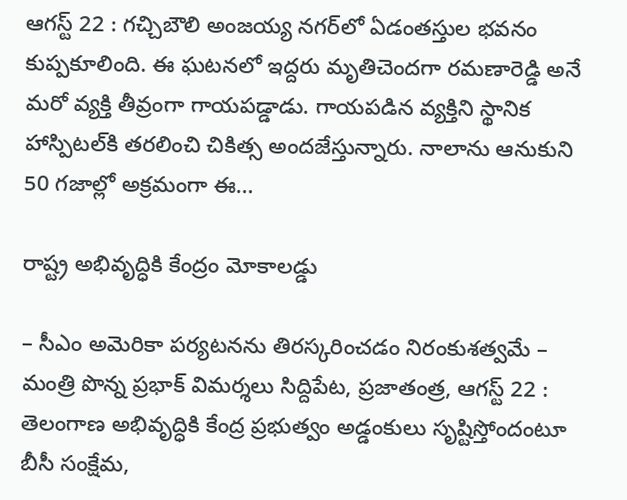ఆగస్ట్ 22 : గచ్చిబౌలి అంజయ్య నగర్‌లో ఏడంతస్తుల భవనం కుప్పకూలింది. ఈ ఘటనలో ఇద్దరు మృతిచెందగా రమణారెడ్డి అనే మరో వ్యక్తి తీవ్రంగా గాయపడ్డాడు. గాయపడిన వ్యక్తిని స్థానిక హాస్పిటల్‌కి తరలించి చికిత్స అందజేస్తున్నారు. నాలాను ఆనుకుని 50 గజాల్లో అక్రమంగా ఈ…

రాష్ట్ర అభివృద్ధికి కేంద్రం మోకాలడ్డు

– సీఎం అమెరికా పర్యటనను తిరస్కరించడం నిరంకుశత్వమే – మంత్రి పొన్న ప్రభాక్‌ ‌విమర్శలు సిద్దిపేట, ప్రజాతంత్ర, ఆగస్ట్ 22 : తెలంగాణ అభివృద్ధికి కేంద్ర ప్రభుత్వం అడ్డంకులు సృష్టిస్తోందంటూ బీసీ సంక్షేమ,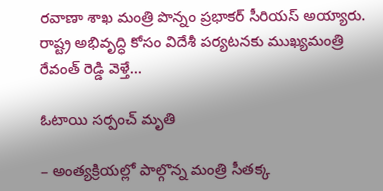రవాణా శాఖ మంత్రి పొన్నం ప్రభాకర్‌ ‌సీరియస్‌ అయ్యారు. రాష్ట్ర అభివృద్ధి కోసం విదేశీ పర్యటనకు ముఖ్యమంత్రి రేవంత్‌ ‌రెడ్డి వెళ్తే…

ఓటాయి సర్పంచ్ మృతి

– అంత్యక్రియల్లో పాల్గొన్న మంత్రి సీతక్క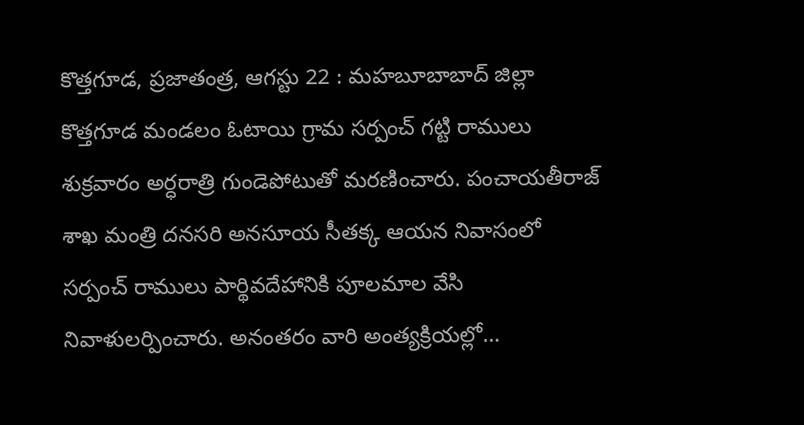కొత్తగూడ, ప్రజాతంత్ర, ఆగస్టు 22 : మహబూబాబాద్ జిల్లా కొత్తగూడ మండలం ఓటాయి గ్రామ సర్పంచ్ గట్టి రాములు శుక్రవారం అర్ధరాత్రి గుండెపోటుతో మరణించారు. పంచాయతీరాజ్ శాఖ మంత్రి దనసరి అనసూయ సీతక్క ఆయన నివాసంలో సర్పంచ్ రాములు పార్థివదేహానికి పూలమాల వేసి నివాళులర్పించారు. అనంతరం వారి అంత్యక్రియల్లో…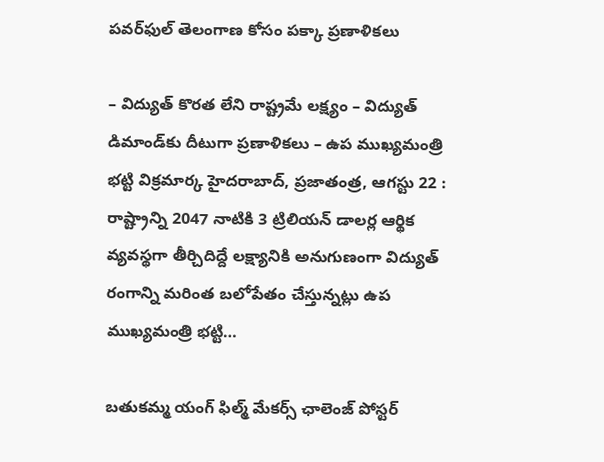పవర్‌ఫుల్ తెలంగాణ కోసం పక్కా ప్రణాళికలు

– విద్యుత్ కొరత లేని రాష్ట్ర‌మే లక్ష్యం – విద్యుత్ డిమాండ్‌కు దీటుగా ప్రణాళికలు – ఉప ముఖ్యమంత్రి భట్టి విక్రమార్క హైదరాబాద్, ప్రజాతంత్ర, ఆగస్టు 22 : రాష్ట్రాన్ని 2047 నాటికి 3 ట్రిలియన్ డాలర్ల ఆర్థిక వ్యవస్థగా తీర్చిదిద్దే లక్ష్యానికి అనుగుణంగా విద్యుత్ రంగాన్ని మరింత బలోపేతం చేస్తున్నట్లు ఉప ముఖ్యమంత్రి భట్టి…

బతుకమ్మ యంగ్ ఫిల్మ్ మేకర్స్ ఛాలెంజ్ పోస్టర్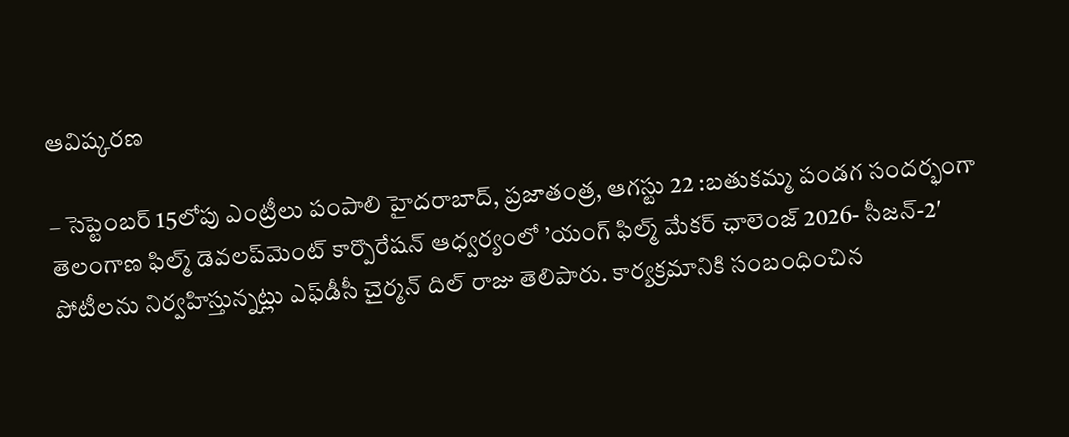ఆవిష్కరణ

– సెప్టెంబర్ 15లోపు ఎంట్రీలు పంపాలి హైద‌రాబాద్‌, ప్ర‌జాతంత్ర‌, ఆగ‌స్టు 22 :బతుకమ్మ పండగ సందర్భంగా తెలంగాణ ఫిల్మ్ డెవలప్‌మెంట్ కార్పొరేషన్ ఆధ్వర్యంలో ’యంగ్ ఫిల్మ్ మేకర్ ఛాలెంజ్ 2026- సీజన్-2′ పోటీలను నిర్వహిస్తున్నట్లు ఎఫ్‌డీసీ చైర్మన్ దిల్ రాజు తెలిపారు. కార్యక్రమానికి సంబంధించిన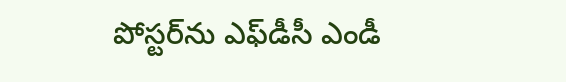పోస్టర్‌ను ఎఫ్‌డీసీ ఎండీ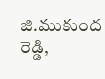జి.ముకుంద రెడ్డి,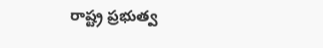రాష్ట్ర ప్రభుత్వ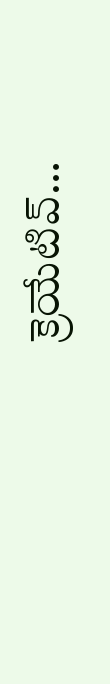క్రెయేటివ్…